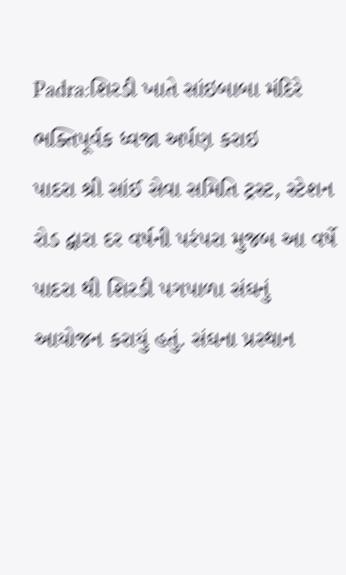Padra:શિરડી ખાતે સાંઇબાબા મંદિરે ભક્તિપૂર્વક ધ્વજા અર્પણ કરાઇ
પાદરા શ્રી સાંઈ સેવા સમિતિ ટ્રસ્ટ, સ્ટેશન રોડ દ્વારા દર વર્ષની પરંપરા મુજબ આ વર્ષે પાદરા થી શિરડી પગપાળા સંઘનું આયોજન કરાયું હતું. સંઘના પ્રસ્થાન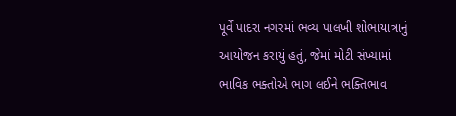પૂર્વે પાદરા નગરમાં ભવ્ય પાલખી શોભાયાત્રાનું આયોજન કરાયું હતું, જેમાં મોટી સંખ્યામાં ભાવિક ભક્તોએ ભાગ લઈને ભક્તિભાવ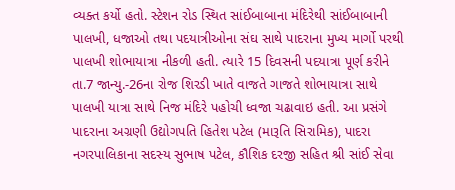વ્યક્ત કર્યો હતો. સ્ટેશન રોડ સ્થિત સાંઈબાબાના મંદિરેથી સાંઈબાબાની પાલખી, ધજાઓ તથા પદયાત્રીઓના સંઘ સાથે પાદરાના મુખ્ય માર્ગો પરથી પાલખી શોભાયાત્રા નીકળી હતી. ત્યારે 15 દિવસની પદયાત્રા પૂર્ણ કરીને તા.7 જાન્યુ.-26ના રોજ શિરડી ખાતે વાજતે ગાજતે શોભાયાત્રા સાથે પાલખી યાત્રા સાથે નિજ મંદિરે પહોચી ધ્વજા ચઢાવાઇ હતી. આ પ્રસંગે પાદરાના અગ્રણી ઉદ્યોગપતિ હિતેશ પટેલ (મારૂતિ સિરામિક), પાદરા નગરપાલિકાના સદસ્ય સુભાષ પટેલ, કૌશિક દરજી સહિત શ્રી સાંઈ સેવા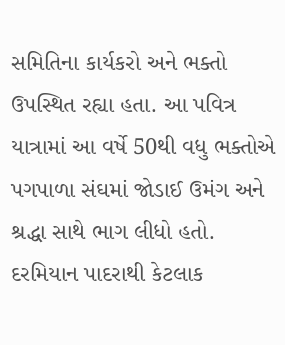સમિતિના કાર્યકરો અને ભક્તો ઉપસ્થિત રહ્યા હતા. આ પવિત્ર યાત્રામાં આ વર્ષે 50થી વધુ ભક્તોએ પગપાળા સંઘમાં જોડાઈ ઉમંગ અને શ્રદ્ધા સાથે ભાગ લીધો હતો. દરમિયાન પાદરાથી કેટલાક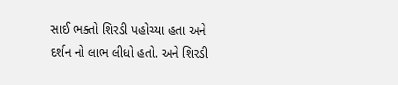સાઈ ભક્તો શિરડી પહોચ્યા હતા અને દર્શન નો લાભ લીધો હતો. અને શિરડી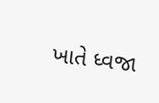ખાતે ધ્વજા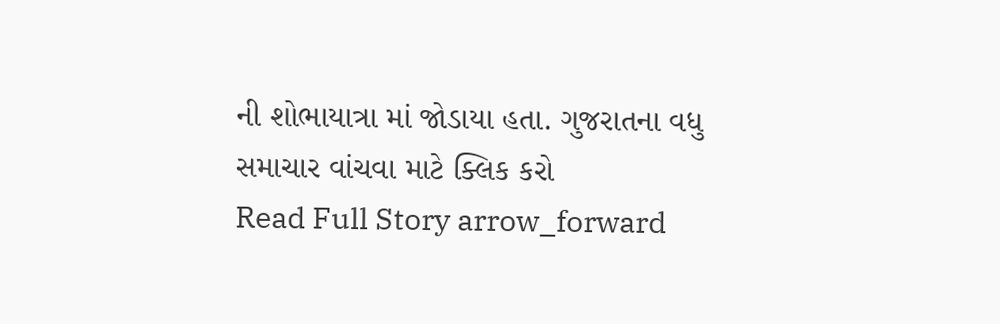ની શોભાયાત્રા માં જોડાયા હતા. ગુજરાતના વધુ સમાચાર વાંચવા માટે ક્લિક કરો
Read Full Story arrow_forward